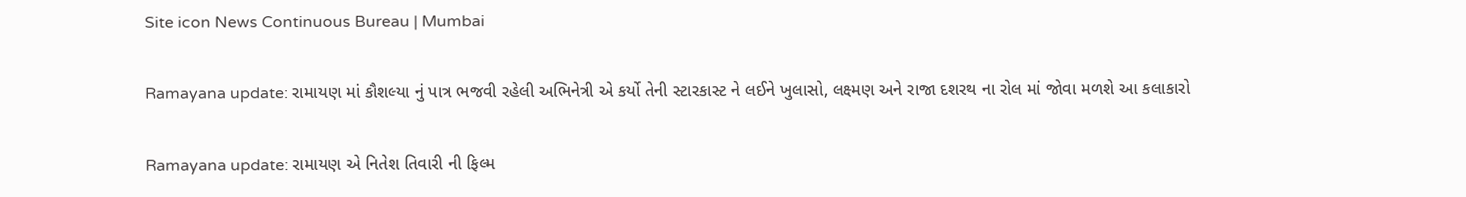Site icon News Continuous Bureau | Mumbai

Ramayana update: રામાયણ માં કૌશલ્યા નું પાત્ર ભજવી રહેલી અભિનેત્રી એ કર્યો તેની સ્ટારકાસ્ટ ને લઈને ખુલાસો, લક્ષ્મણ અને રાજા દશરથ ના રોલ માં જોવા મળશે આ કલાકારો

Ramayana update: રામાયણ એ નિતેશ તિવારી ની ફિલ્મ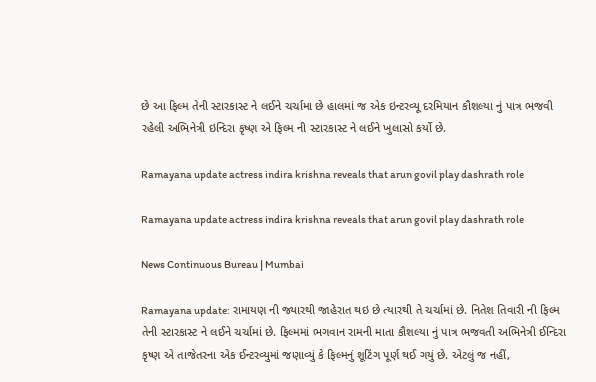છે આ ફિલ્મ તેની સ્ટારકાસ્ટ ને લઈને ચર્ચામા છે હાલમાં જ એક ઇન્ટરવ્યૂ દરમિયાન કૌશલ્યા નું પાત્ર ભજવી રહેલી અભિનેત્રી ઇન્દિરા કૃષ્ણ એ ફિલ્મ ની સ્ટારકાસ્ટ ને લઈને ખુલાસો કર્યો છે.

Ramayana update actress indira krishna reveals that arun govil play dashrath role

Ramayana update actress indira krishna reveals that arun govil play dashrath role

News Continuous Bureau | Mumbai

Ramayana update: રામાયણ ની જ્યારથી જાહેરાત થઇ છે ત્યારથી તે ચર્ચામાં છે. નિતેશ તિવારી ની ફિલ્મ તેની સ્ટારકાસ્ટ ને લઈને ચર્ચામાં છે. ફિલ્મમાં ભગવાન રામની માતા કૌશલ્યા નું પાત્ર ભજવતી અભિનેત્રી ઈન્દિરા કૃષ્ણ એ તાજેતરના એક ઈન્ટરવ્યુમાં જણાવ્યું કે ફિલ્મનું શૂટિંગ પૂર્ણ થઈ ગયું છે. એટલું જ નહીં,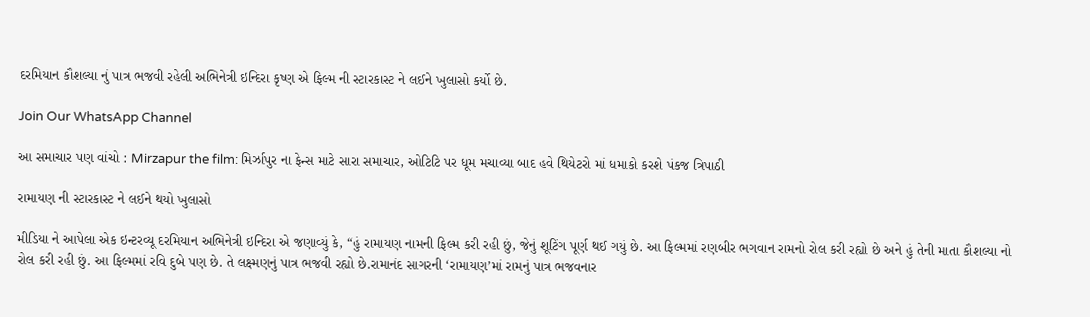દરમિયાન કૌશલ્યા નું પાત્ર ભજવી રહેલી અભિનેત્રી ઇન્દિરા કૃષ્ણ એ ફિલ્મ ની સ્ટારકાસ્ટ ને લઈને ખુલાસો કર્યો છે.

Join Our WhatsApp Channel

આ સમાચાર પણ વાંચો : Mirzapur the film: મિર્ઝાપુર ના ફેન્સ માટે સારા સમાચાર, ઓટિટિ પર ધૂમ મચાવ્યા બાદ હવે થિયેટરો માં ધમાકો કરશે પંકજ ત્રિપાઠી

રામાયણ ની સ્ટારકાસ્ટ ને લઈને થયો ખુલાસો

મીડિયા ને આપેલા એક ઇન્ટરવ્યૂ દરમિયાન અભિનેત્રી ઇન્દિરા એ જણાવ્યું કે, “હું રામાયણ નામની ફિલ્મ કરી રહી છું, જેનું શૂટિંગ પૂર્ણ થઈ ગયું છે. આ ફિલ્મમાં રણબીર ભગવાન રામનો રોલ કરી રહ્યો છે અને હું તેની માતા કૌશલ્યા નો રોલ કરી રહી છું. આ ફિલ્મમાં રવિ દુબે પણ છે. તે લક્ષ્મણનું પાત્ર ભજવી રહ્યો છે.રામાનંદ સાગરની ‘રામાયણ’માં રામનું પાત્ર ભજવનાર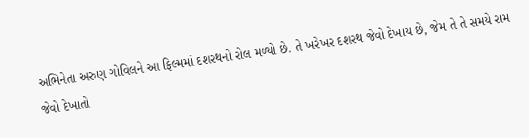અભિનેતા અરુણ ગોવિલને આ ફિલ્મમાં દશરથનો રોલ મળ્યો છે. તે ખરેખર દશરથ જેવો દેખાય છે, જેમ તે તે સમયે રામ જેવો દેખાતો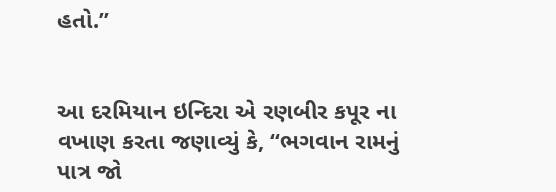હતો.”


આ દરમિયાન ઇન્દિરા એ રણબીર કપૂર ના વખાણ કરતા જણાવ્યું કે, “ભગવાન રામનું પાત્ર જો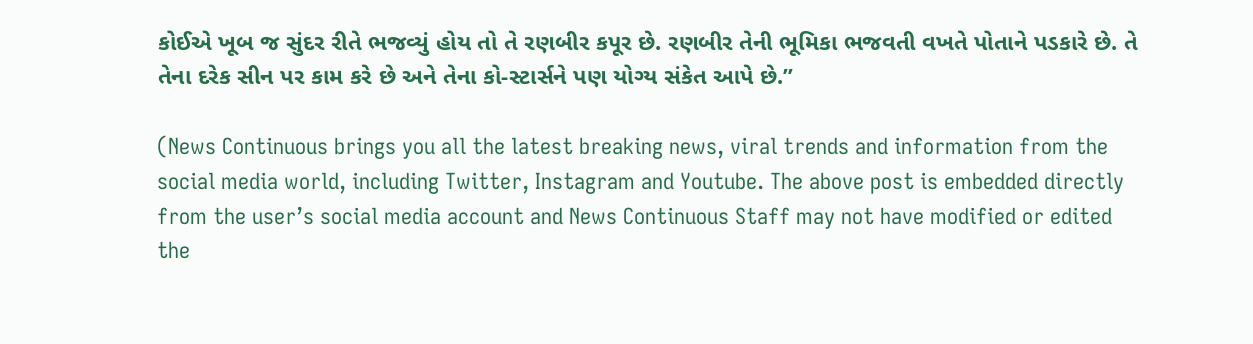કોઈએ ખૂબ જ સુંદર રીતે ભજવ્યું હોય તો તે રણબીર કપૂર છે. રણબીર તેની ભૂમિકા ભજવતી વખતે પોતાને પડકારે છે. તે તેના દરેક સીન પર કામ કરે છે અને તેના કો-સ્ટાર્સને પણ યોગ્ય સંકેત આપે છે.”

(News Continuous brings you all the latest breaking news, viral trends and information from the social media world, including Twitter, Instagram and Youtube. The above post is embedded directly from the user’s social media account and News Continuous Staff may not have modified or edited the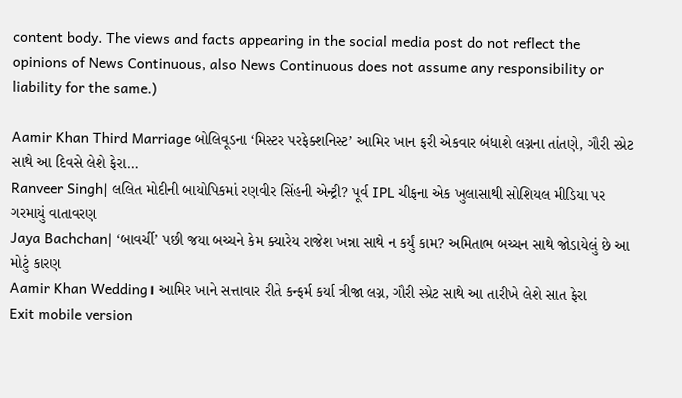content body. The views and facts appearing in the social media post do not reflect the opinions of News Continuous, also News Continuous does not assume any responsibility or liability for the same.)

Aamir Khan Third Marriage બોલિવૂડના ‘મિસ્ટર પરફેક્શનિસ્ટ’ આમિર ખાન ફરી એકવાર બંધાશે લગ્નના તાંતણે, ગૌરી સ્પ્રેટ સાથે આ દિવસે લેશે ફેરા…
Ranveer Singh| લલિત મોદીની બાયોપિકમાં રણવીર સિંહની એન્ટ્રી? પૂર્વ IPL ચીફના એક ખુલાસાથી સોશિયલ મીડિયા પર ગરમાયું વાતાવરણ
Jaya Bachchan| ‘બાવર્ચી’ પછી જયા બચ્ચને કેમ ક્યારેય રાજેશ ખન્ના સાથે ન કર્યું કામ? અમિતાભ બચ્ચન સાથે જોડાયેલું છે આ મોટું કારણ
Aamir Khan Wedding। આમિર ખાને સત્તાવાર રીતે કન્ફર્મ કર્યા ત્રીજા લગ્ન, ગૌરી સ્પ્રેટ સાથે આ તારીખે લેશે સાત ફેરા
Exit mobile version